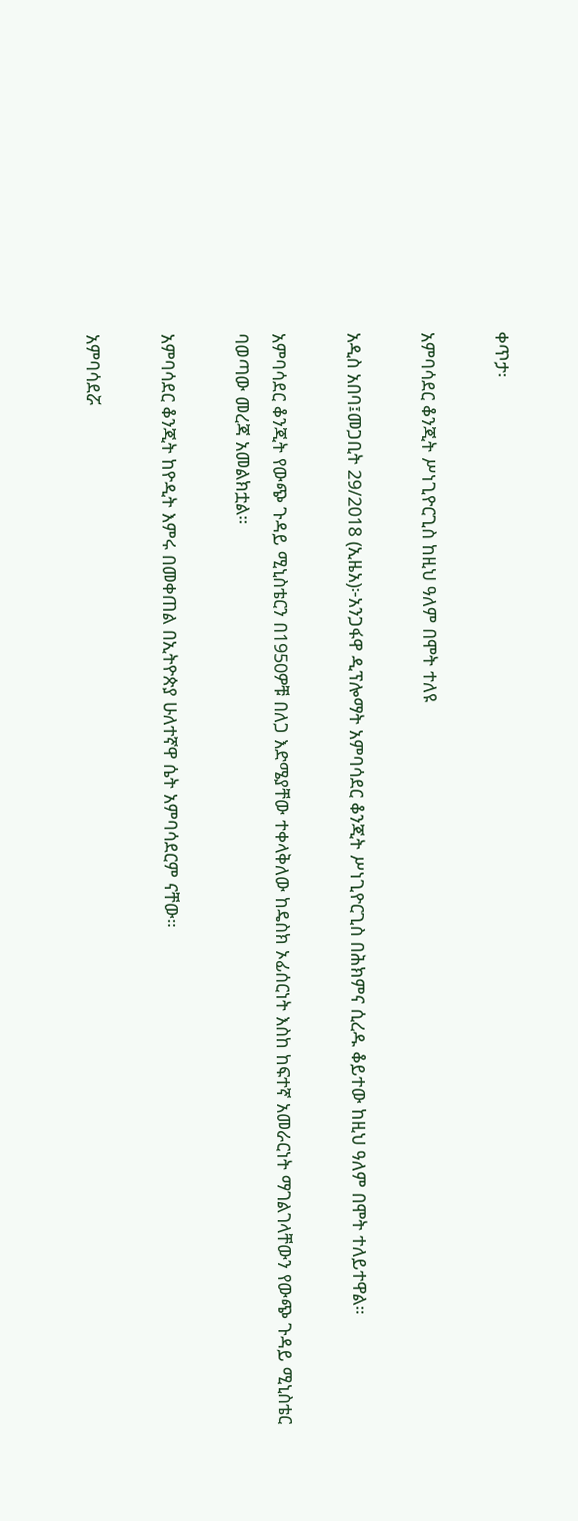ቀጥታ፡

አምባሳደር ቆንጂት ሥነጊዮርጊስ ከዚህ ዓለም በሞት ተለዩ

አዲስ አበባ፤መጋቢት 29/2018 (ኢዜአ)፦አንጋፋዋ ዲፕሎማት አምባሳደር ቆንጂት ሥነጊዮርጊስ በሕክምና ሲረዱ ቆይተው ከዚህ ዓለም በሞት ተለይተዋል።

አምባሳደር ቆንጂት የውጭ ጉዳይ ሚኒስቴርን በ1950ዎቹ በለጋ እድሜያቸው ተቀላቅለው ከዴስክ ኦፊሰርነት እስከ ከፍተኛ አመራርነት ማገልገላቸውን የውጭ ጉዳይ ሚኒስቴር ባወጣው መረጃ አመልክቷል።

አምባሳደር ቆንጂት ከዮዲት እምሩ በመቀጠል በኢትዮጵያ ሁለተኛዋ ሴት አምባሳደርም ናቸው።

አምባሳደሯ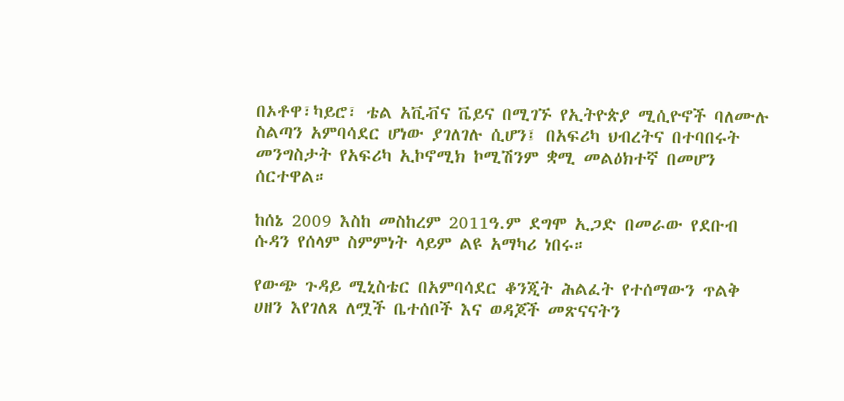በኦቶዋ፣ካይሮ፣ ቴል አቪቭና ቬይና በሚገኙ የኢትዮጵያ ሚሲዮኖች ባለሙሉ ስልጣን አምባሳደር ሆነው ያገለገሉ ሲሆን፤ በአፍሪካ ህብረትና በተባበሩት መንግስታት የአፍሪካ ኢኮኖሚክ ኮሚሽንም ቋሚ መልዕክተኛ በመሆን ሰርተዋል።

ከሰኔ 2009 እስከ መስከረም 2011ዓ.ም ደግሞ ኢጋድ በመራው የደቡብ ሱዳን የሰላም ስምምነት ላይም ልዩ አማካሪ ነበሩ።

የውጭ ጉዳይ ሚኒስቴር በአምባሳደር ቆንጂት ሕልፈት የተሰማውን ጥልቅ ሀዘን እየገለጸ ለሟች ቤተሰቦች እና ወዳጆች መጽናናትን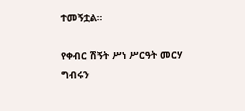ተመኝቷል።

የቀብር ሽኝት ሥነ ሥርዓት መርሃ ግብሩን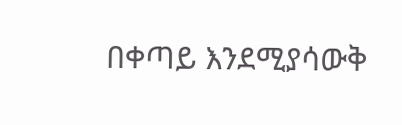በቀጣይ እንደሚያሳውቅ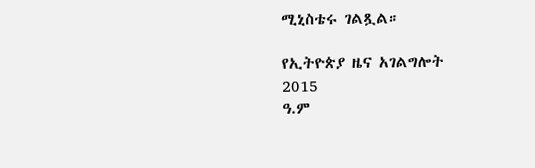ሚኒስቴሩ ገልጿል።

የኢትዮጵያ ዜና አገልግሎት
2015
ዓ.ም